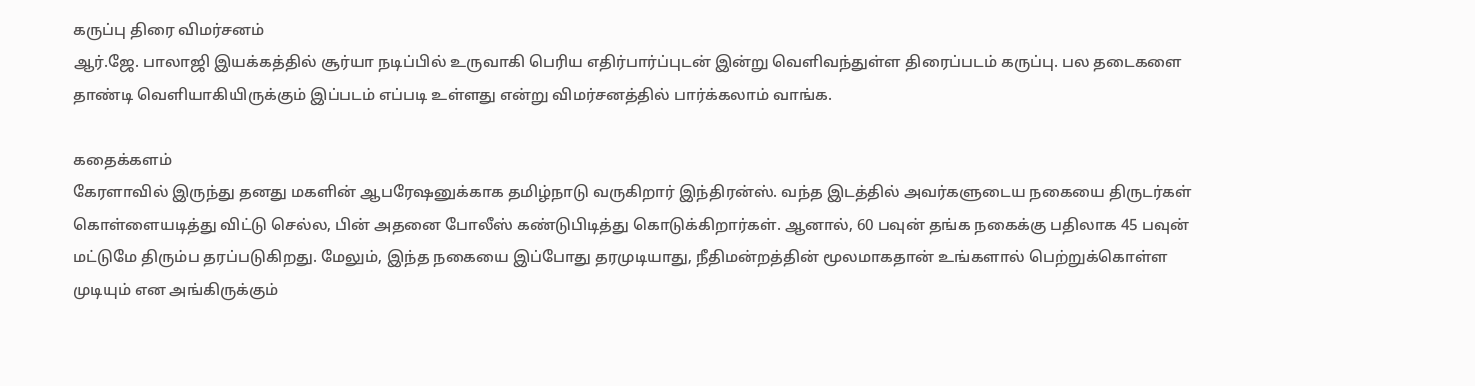கருப்பு திரை விமர்சனம்
ஆர்.ஜே. பாலாஜி இயக்கத்தில் சூர்யா நடிப்பில் உருவாகி பெரிய எதிர்பார்ப்புடன் இன்று வெளிவந்துள்ள திரைப்படம் கருப்பு. பல தடைகளை தாண்டி வெளியாகியிருக்கும் இப்படம் எப்படி உள்ளது என்று விமர்சனத்தில் பார்க்கலாம் வாங்க.

கதைக்களம்
கேரளாவில் இருந்து தனது மகளின் ஆபரேஷனுக்காக தமிழ்நாடு வருகிறார் இந்திரன்ஸ். வந்த இடத்தில் அவர்களுடைய நகையை திருடர்கள் கொள்ளையடித்து விட்டு செல்ல, பின் அதனை போலீஸ் கண்டுபிடித்து கொடுக்கிறார்கள். ஆனால், 60 பவுன் தங்க நகைக்கு பதிலாக 45 பவுன் மட்டுமே திரும்ப தரப்படுகிறது. மேலும், இந்த நகையை இப்போது தரமுடியாது, நீதிமன்றத்தின் மூலமாகதான் உங்களால் பெற்றுக்கொள்ள முடியும் என அங்கிருக்கும்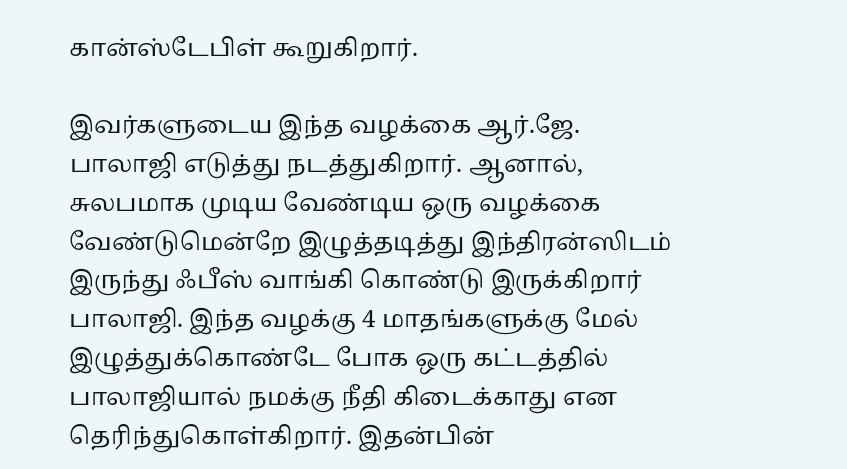கான்ஸ்டேபிள் கூறுகிறார்.

இவர்களுடைய இந்த வழக்கை ஆர்.ஜே. பாலாஜி எடுத்து நடத்துகிறார். ஆனால், சுலபமாக முடிய வேண்டிய ஒரு வழக்கை வேண்டுமென்றே இழுத்தடித்து இந்திரன்ஸிடம் இருந்து ஃபீஸ் வாங்கி கொண்டு இருக்கிறார் பாலாஜி. இந்த வழக்கு 4 மாதங்களுக்கு மேல் இழுத்துக்கொண்டே போக ஒரு கட்டத்தில் பாலாஜியால் நமக்கு நீதி கிடைக்காது என தெரிந்துகொள்கிறார். இதன்பின்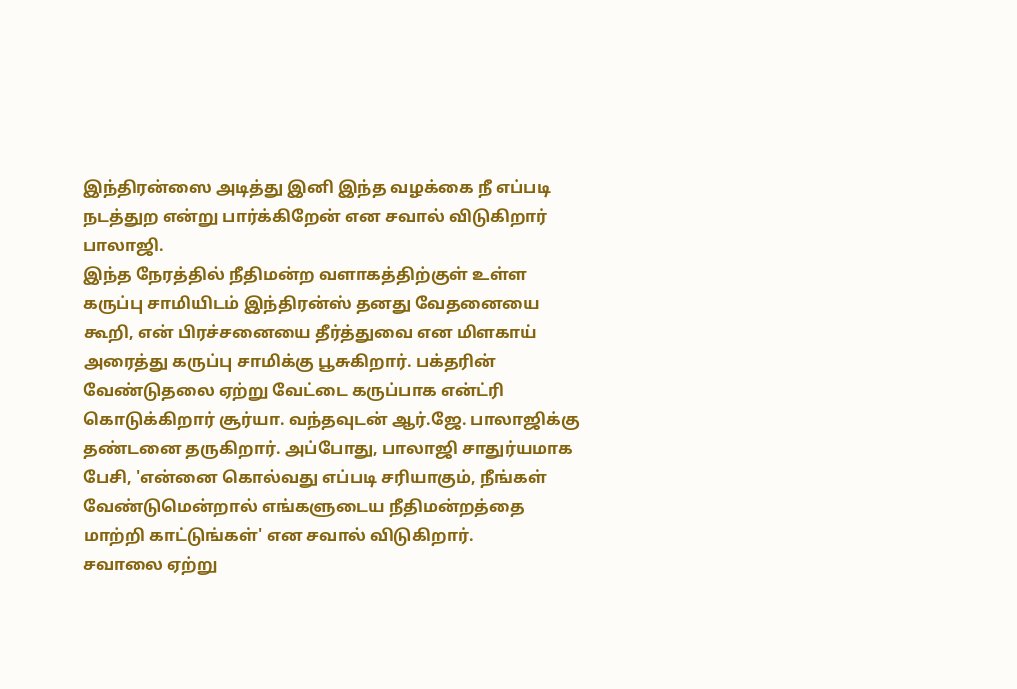இந்திரன்ஸை அடித்து இனி இந்த வழக்கை நீ எப்படி நடத்துற என்று பார்க்கிறேன் என சவால் விடுகிறார் பாலாஜி.
இந்த நேரத்தில் நீதிமன்ற வளாகத்திற்குள் உள்ள கருப்பு சாமியிடம் இந்திரன்ஸ் தனது வேதனையை கூறி, என் பிரச்சனையை தீர்த்துவை என மிளகாய் அரைத்து கருப்பு சாமிக்கு பூசுகிறார். பக்தரின் வேண்டுதலை ஏற்று வேட்டை கருப்பாக என்ட்ரி கொடுக்கிறார் சூர்யா. வந்தவுடன் ஆர்.ஜே. பாலாஜிக்கு தண்டனை தருகிறார். அப்போது, பாலாஜி சாதுர்யமாக பேசி, 'என்னை கொல்வது எப்படி சரியாகும், நீங்கள் வேண்டுமென்றால் எங்களுடைய நீதிமன்றத்தை மாற்றி காட்டுங்கள்' என சவால் விடுகிறார்.
சவாலை ஏற்று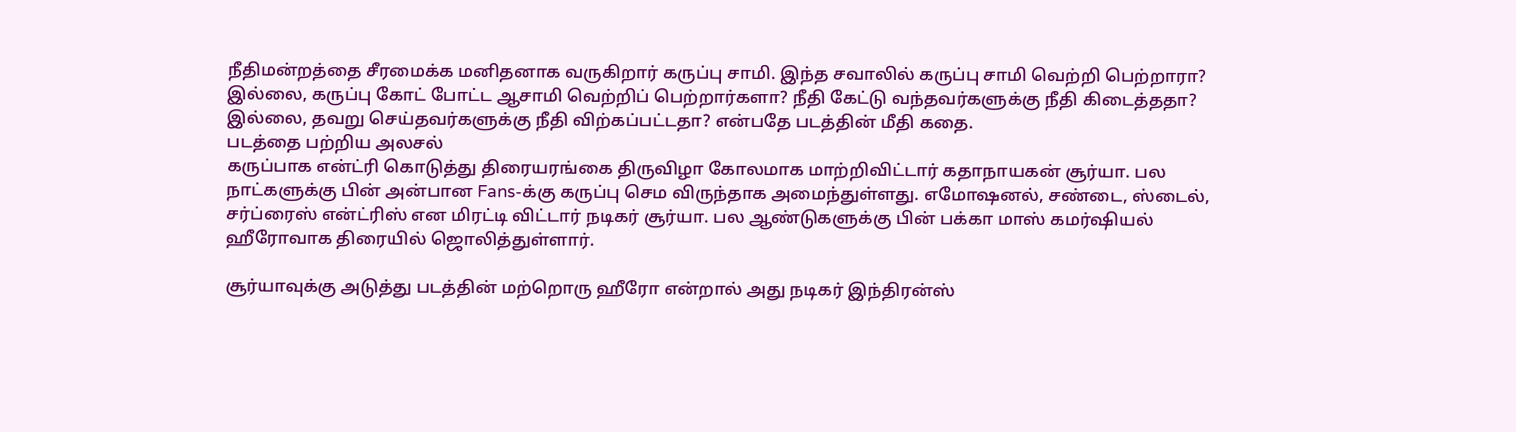நீதிமன்றத்தை சீரமைக்க மனிதனாக வருகிறார் கருப்பு சாமி. இந்த சவாலில் கருப்பு சாமி வெற்றி பெற்றாரா? இல்லை, கருப்பு கோட் போட்ட ஆசாமி வெற்றிப் பெற்றார்களா? நீதி கேட்டு வந்தவர்களுக்கு நீதி கிடைத்ததா? இல்லை, தவறு செய்தவர்களுக்கு நீதி விற்கப்பட்டதா? என்பதே படத்தின் மீதி கதை.
படத்தை பற்றிய அலசல்
கருப்பாக என்ட்ரி கொடுத்து திரையரங்கை திருவிழா கோலமாக மாற்றிவிட்டார் கதாநாயகன் சூர்யா. பல நாட்களுக்கு பின் அன்பான Fans-க்கு கருப்பு செம விருந்தாக அமைந்துள்ளது. எமோஷனல், சண்டை, ஸ்டைல், சர்ப்ரைஸ் என்ட்ரிஸ் என மிரட்டி விட்டார் நடிகர் சூர்யா. பல ஆண்டுகளுக்கு பின் பக்கா மாஸ் கமர்ஷியல் ஹீரோவாக திரையில் ஜொலித்துள்ளார்.

சூர்யாவுக்கு அடுத்து படத்தின் மற்றொரு ஹீரோ என்றால் அது நடிகர் இந்திரன்ஸ்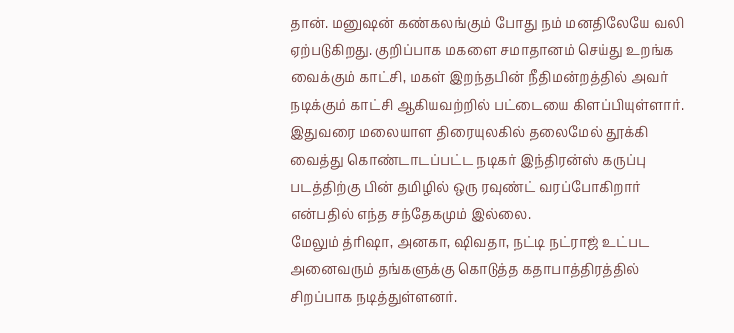தான். மனுஷன் கண்கலங்கும் போது நம் மனதிலேயே வலி ஏற்படுகிறது. குறிப்பாக மகளை சமாதானம் செய்து உறங்க வைக்கும் காட்சி, மகள் இறந்தபின் நீதிமன்றத்தில் அவர் நடிக்கும் காட்சி ஆகியவற்றில் பட்டையை கிளப்பியுள்ளார். இதுவரை மலையாள திரையுலகில் தலைமேல் தூக்கி வைத்து கொண்டாடப்பட்ட நடிகர் இந்திரன்ஸ் கருப்பு படத்திற்கு பின் தமிழில் ஒரு ரவுண்ட் வரப்போகிறார் என்பதில் எந்த சந்தேகமும் இல்லை.
மேலும் த்ரிஷா, அனகா, ஷிவதா, நட்டி நட்ராஜ் உட்பட அனைவரும் தங்களுக்கு கொடுத்த கதாபாத்திரத்தில் சிறப்பாக நடித்துள்ளனர்.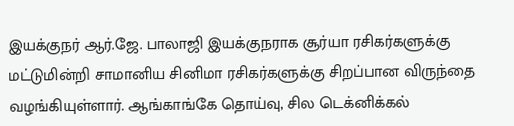இயக்குநர் ஆர்.ஜே. பாலாஜி இயக்குநராக சூர்யா ரசிகர்களுக்கு மட்டுமின்றி சாமானிய சினிமா ரசிகர்களுக்கு சிறப்பான விருந்தை வழங்கியுள்ளார். ஆங்காங்கே தொய்வு, சில டெக்னிக்கல்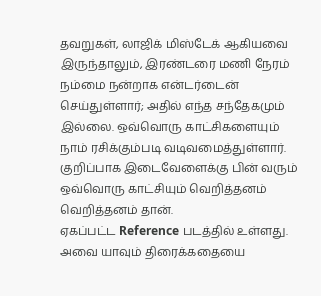தவறுகள், லாஜிக் மிஸ்டேக் ஆகியவை இருந்தாலும், இரண்டரை மணி நேரம் நம்மை நன்றாக என்டர்டைன் செய்துள்ளார்; அதில் எந்த சந்தேகமும் இல்லை. ஒவ்வொரு காட்சிகளையும் நாம் ரசிக்கும்படி வடிவமைத்துள்ளார். குறிப்பாக இடைவேளைக்கு பின் வரும் ஒவ்வொரு காட்சியும் வெறித்தனம் வெறித்தனம் தான்.
ஏகப்பட்ட Reference படத்தில் உள்ளது. அவை யாவும் திரைக்கதையை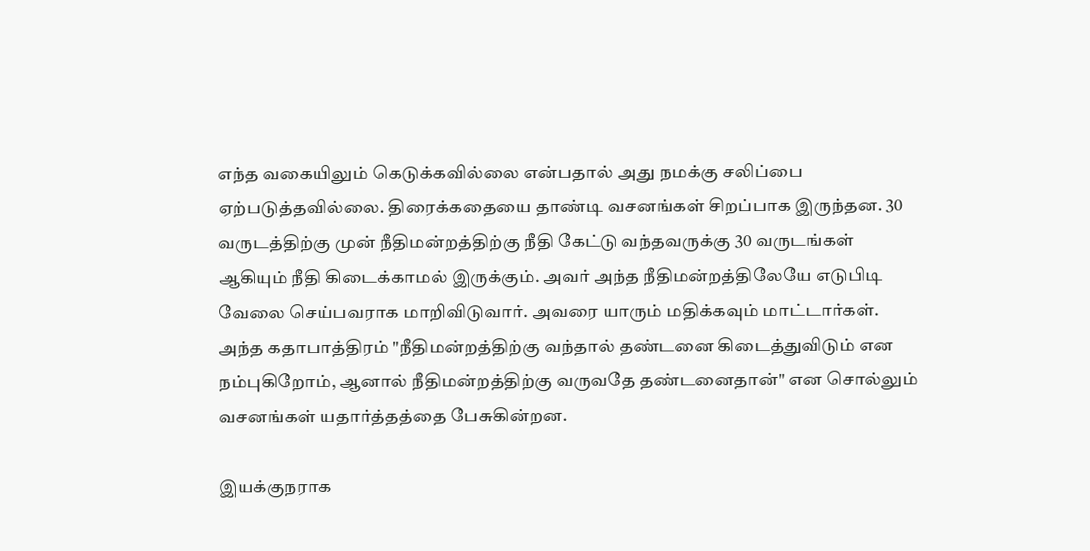எந்த வகையிலும் கெடுக்கவில்லை என்பதால் அது நமக்கு சலிப்பை ஏற்படுத்தவில்லை. திரைக்கதையை தாண்டி வசனங்கள் சிறப்பாக இருந்தன. 30 வருடத்திற்கு முன் நீதிமன்றத்திற்கு நீதி கேட்டு வந்தவருக்கு 30 வருடங்கள் ஆகியும் நீதி கிடைக்காமல் இருக்கும். அவர் அந்த நீதிமன்றத்திலேயே எடுபிடி வேலை செய்பவராக மாறிவிடுவார். அவரை யாரும் மதிக்கவும் மாட்டார்கள். அந்த கதாபாத்திரம் "நீதிமன்றத்திற்கு வந்தால் தண்டனை கிடைத்துவிடும் என நம்புகிறோம், ஆனால் நீதிமன்றத்திற்கு வருவதே தண்டனைதான்" என சொல்லும் வசனங்கள் யதார்த்தத்தை பேசுகின்றன.

இயக்குநராக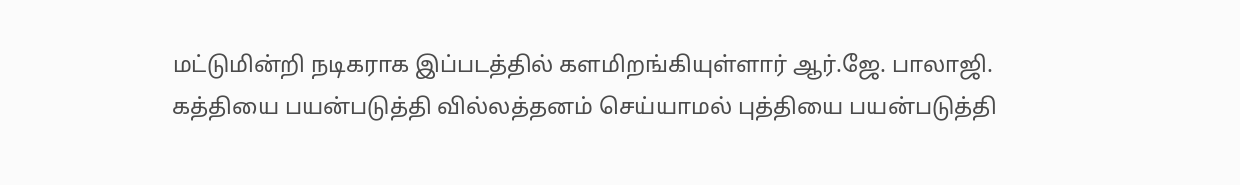மட்டுமின்றி நடிகராக இப்படத்தில் களமிறங்கியுள்ளார் ஆர்.ஜே. பாலாஜி. கத்தியை பயன்படுத்தி வில்லத்தனம் செய்யாமல் புத்தியை பயன்படுத்தி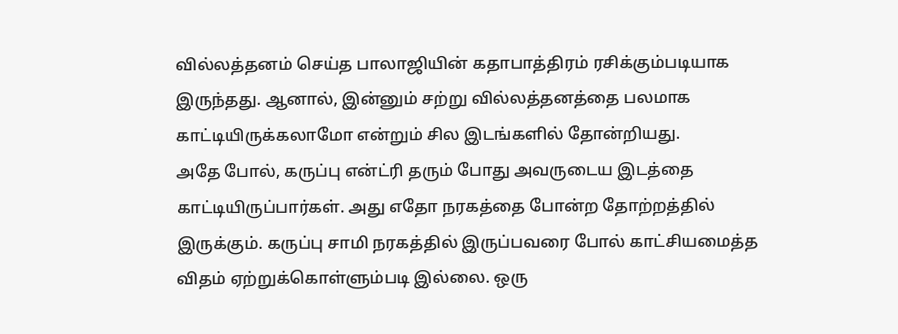வில்லத்தனம் செய்த பாலாஜியின் கதாபாத்திரம் ரசிக்கும்படியாக இருந்தது. ஆனால், இன்னும் சற்று வில்லத்தனத்தை பலமாக காட்டியிருக்கலாமோ என்றும் சில இடங்களில் தோன்றியது.
அதே போல், கருப்பு என்ட்ரி தரும் போது அவருடைய இடத்தை காட்டியிருப்பார்கள். அது எதோ நரகத்தை போன்ற தோற்றத்தில் இருக்கும். கருப்பு சாமி நரகத்தில் இருப்பவரை போல் காட்சியமைத்த விதம் ஏற்றுக்கொள்ளும்படி இல்லை. ஒரு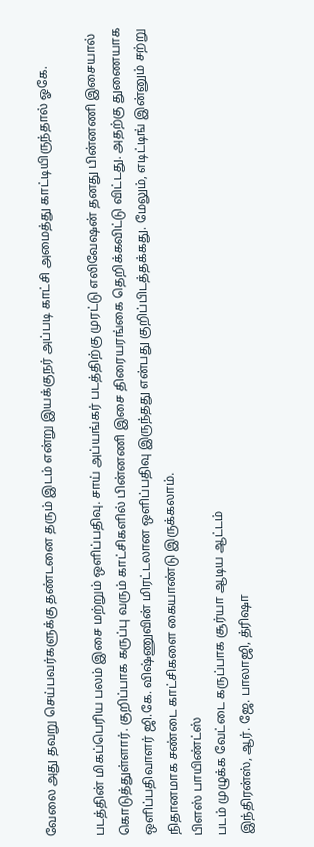வேலை அது தவறு செய்பவர்களுக்கு தண்டனை தரும் இடம் என்று இயக்குநர் அப்படி காட்சி அமைத்து காட்டியிருந்தால் ஓகே.

படத்தின் மிகப்பெரிய பலம் இசை மற்றும் ஒளிப்பதிவு. சாய் அப்யங்கர் படத்திற்கு முரட்டு எலிவேஷன் தனது பின்னணி இசையால் கொடுத்துள்ளார். குறிப்பாக கருப்பு வரும் காட்சிகளில் பின்னணி இசை திரையரங்கை தெறிக்கவிட்டு விட்டது. அதற்கு துணையாக ஒளிப்பதிவாளர் ஜி.கே. விஷ்ணுவின் மிரட்டலான ஒளிப்பதிவு இருந்தது என்பது குறிப்பிடத்தக்கது. மேலும், எடிட்டிங் இன்னும் சற்று நிதானமாக சண்டை காட்சிகளை கையாண்டு இருக்கலாம்.
பிளஸ் பாயிண்ட்ஸ்
படம் முழுக்க வேட்டை கருப்பாக சூர்யா ஆடிய ஆட்டம்
இந்திரன்ஸ், ஆர். ஜே. பாலாஜி, த்ரிஷா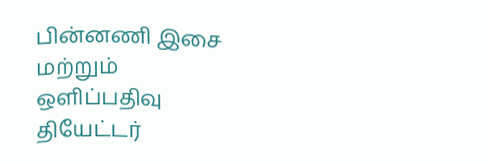பின்னணி இசை மற்றும் ஒளிப்பதிவு
தியேட்டர்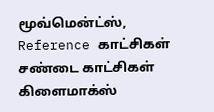மூவ்மென்ட்ஸ், Reference காட்சிகள்
சண்டை காட்சிகள்
கிளைமாக்ஸ்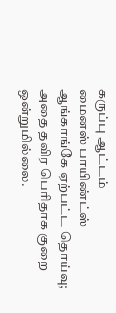கருப்பு ஆட்டம்
மைனஸ் பாயிண்ட்ஸ்
ஆங்காங்கே ஏற்பட்ட தொய்வு; அதை தவிர பெரிதாக குறை ஒன்றுமில்லை.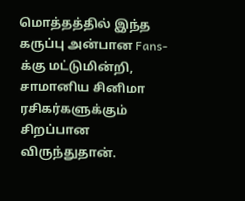மொத்தத்தில் இந்த கருப்பு அன்பான Fans-க்கு மட்டுமின்றி, சாமானிய சினிமா ரசிகர்களுக்கும் சிறப்பான விருந்துதான்.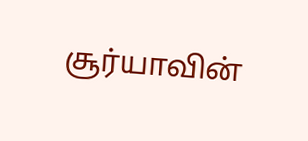சூர்யாவின்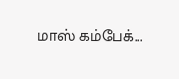மாஸ் கம்பேக்...